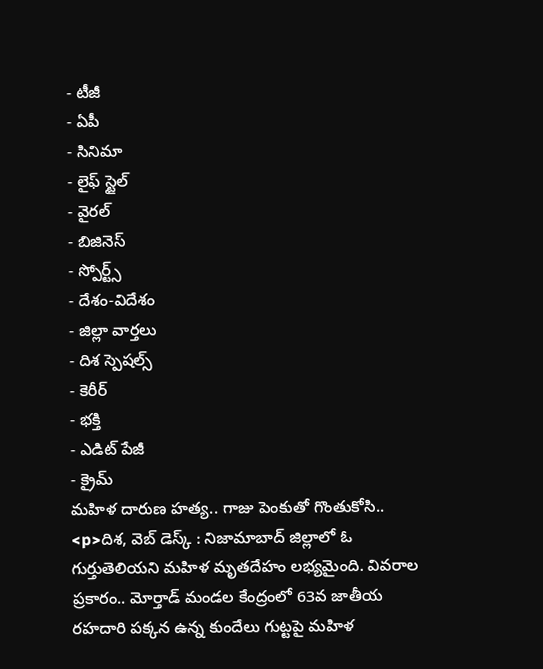- టీజీ
- ఏపీ
- సినిమా
- లైఫ్ స్టైల్
- వైరల్
- బిజినెస్
- స్పోర్ట్స్
- దేశం-విదేశం
- జిల్లా వార్తలు
- దిశ స్పెషల్స్
- కెరీర్
- భక్తి
- ఎడిట్ పేజీ
- క్రైమ్
మహిళ దారుణ హత్య.. గాజు పెంకుతో గొంతుకోసి..
<p>దిశ, వెబ్ డెస్క్ : నిజామాబాద్ జిల్లాలో ఓ గుర్తుతెలియని మహిళ మృతదేహం లభ్యమైంది. వివరాల ప్రకారం.. మోర్తాడ్ మండల కేంద్రంలో 63వ జాతీయ రహదారి పక్కన ఉన్న కుందేలు గుట్టపై మహిళ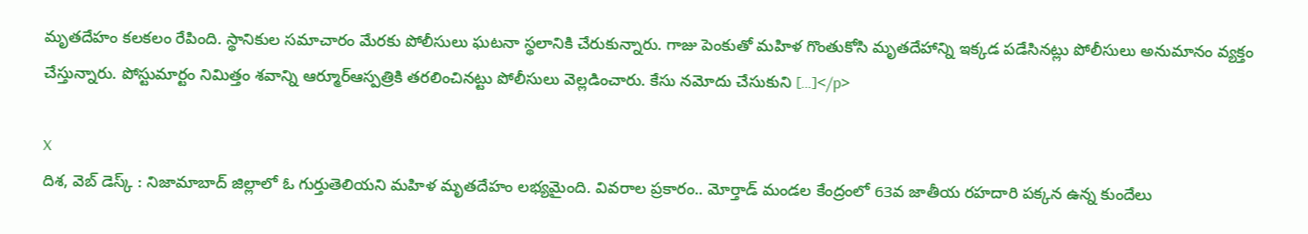మృతదేహం కలకలం రేపింది. స్థానికుల సమాచారం మేరకు పోలీసులు ఘటనా స్థలానికి చేరుకున్నారు. గాజు పెంకుతో మహిళ గొంతుకోసి మృతదేహాన్ని ఇక్కడ పడేసినట్లు పోలీసులు అనుమానం వ్యక్తం చేస్తున్నారు. పోస్టుమార్టం నిమిత్తం శవాన్ని ఆర్మూర్ఆస్పత్రికి తరలించినట్టు పోలీసులు వెల్లడించారు. కేసు నమోదు చేసుకుని […]</p>

X
దిశ, వెబ్ డెస్క్ : నిజామాబాద్ జిల్లాలో ఓ గుర్తుతెలియని మహిళ మృతదేహం లభ్యమైంది. వివరాల ప్రకారం.. మోర్తాడ్ మండల కేంద్రంలో 63వ జాతీయ రహదారి పక్కన ఉన్న కుందేలు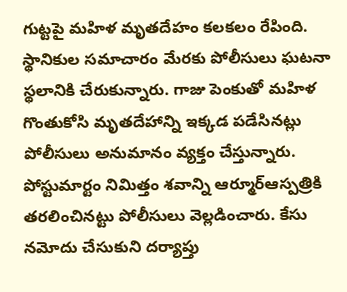గుట్టపై మహిళ మృతదేహం కలకలం రేపింది. స్థానికుల సమాచారం మేరకు పోలీసులు ఘటనా స్థలానికి చేరుకున్నారు. గాజు పెంకుతో మహిళ గొంతుకోసి మృతదేహాన్ని ఇక్కడ పడేసినట్లు పోలీసులు అనుమానం వ్యక్తం చేస్తున్నారు.
పోస్టుమార్టం నిమిత్తం శవాన్ని ఆర్మూర్ఆస్పత్రికి తరలించినట్టు పోలీసులు వెల్లడించారు. కేసు నమోదు చేసుకుని దర్యాప్తు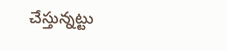చేస్తున్నట్టు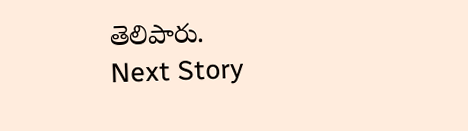తెలిపారు.
Next Story